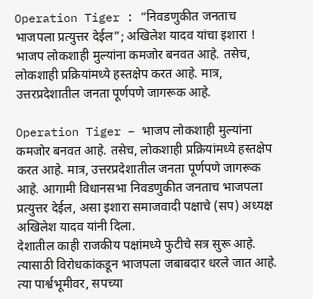Operation Tiger : “निवडणुकीत जनताच भाजपला प्रत्युत्तर देईल”; अखिलेश यादव यांचा इशारा !
भाजप लोकशाही मुल्यांना कमजोर बनवत आहे. तसेच, लोकशाही प्रक्रियांमध्ये हस्तक्षेप करत आहे. मात्र, उत्तरप्रदेशातील जनता पूर्णपणे जागरूक आहे.

Operation Tiger – भाजप लोकशाही मुल्यांना कमजोर बनवत आहे. तसेच, लोकशाही प्रक्रियांमध्ये हस्तक्षेप करत आहे. मात्र, उत्तरप्रदेशातील जनता पूर्णपणे जागरूक आहे. आगामी विधानसभा निवडणुकीत जनताच भाजपला प्रत्युत्तर देईल, असा इशारा समाजवादी पक्षाचे (सप) अध्यक्ष अखिलेश यादव यांनी दिला.
देशातील काही राजकीय पक्षांमध्ये फुटीचे सत्र सुरू आहे. त्यासाठी विरोधकांकडून भाजपला जबाबदार धरले जात आहे. त्या पार्श्वभूमीवर, सपच्या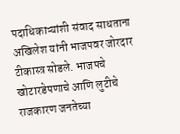पदाधिकाऱ्यांशी संवाद साधताना अखिलेश यांनी भाजपवर जोरदार टीकास्त्र सोडले. भाजपचे खोटारडेपणाचे आणि लुटीचे राजकारण जनतेच्या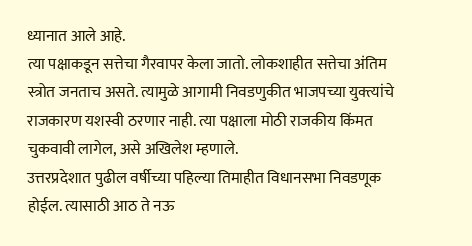ध्यानात आले आहे.
त्या पक्षाकडून सत्तेचा गैरवापर केला जातो. लोकशाहीत सत्तेचा अंतिम स्त्रोत जनताच असते. त्यामुळे आगामी निवडणुकीत भाजपच्या युक्त्यांचे राजकारण यशस्वी ठरणार नाही. त्या पक्षाला मोठी राजकीय किंमत चुकवावी लागेल, असे अखिलेश म्हणाले.
उत्तरप्रदेशात पुढील वर्षीच्या पहिल्या तिमाहीत विधानसभा निवडणूक होईल. त्यासाठी आठ ते नऊ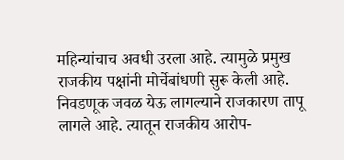महिन्यांचाच अवधी उरला आहे. त्यामुळे प्रमुख राजकीय पक्षांनी मोर्चेबांधणी सुरू केली आहे. निवडणूक जवळ येऊ लागल्याने राजकारण तापू लागले आहे. त्यातून राजकीय आरोप-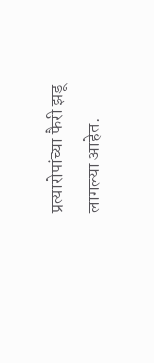प्रत्यारोपांच्या फैरी झडू लागल्या आहेत.